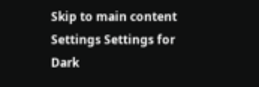Skip to main content
Settings Settings for Dark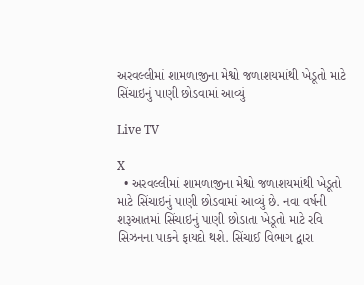અરવલ્લીમાં શામળાજીના મેશ્વો જળાશયમાંથી ખેડૂતો માટે સિંચાઇનું પાણી છોડવામાં આવ્યું

Live TV

X
  • અરવલ્લીમાં શામળાજીના મેશ્વો જળાશયમાંથી ખેડૂતો માટે સિંચાઇનું પાણી છોડવામાં આવ્યું છે. નવા વર્ષની શરૂઆતમાં સિંચાઇનું પાણી છોડાતા ખેડૂતો માટે રવિ સિઝનના પાકને ફાયદો થશે. સિંચાઈ વિભાગ દ્વારા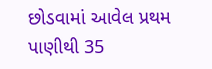છોડવામાં આવેલ પ્રથમ પાણીથી 35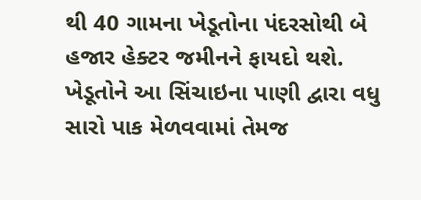થી 40 ગામના ખેડૂતોના પંદરસોથી બે હજાર હેક્ટર જમીનને ફાયદો થશે. ખેડૂતોને આ સિંચાઇના પાણી દ્વારા વધુ સારો પાક મેળવવામાં તેમજ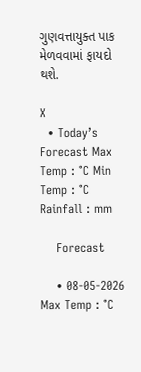ગુણવત્તાયુક્ત પાક મેળવવામાં ફાયદો થશે.

X
  • Today’s Forecast Max Temp : °C Min Temp : °C Rainfall : mm

    Forecast

    • 08-05-2026 Max Temp : °C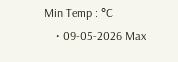Min Temp : °C
    • 09-05-2026 Max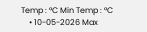Temp : °C Min Temp : °C
    • 10-05-2026 Max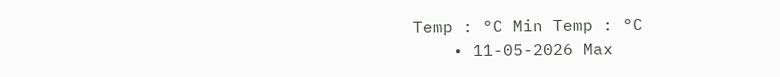Temp : °C Min Temp : °C
    • 11-05-2026 Max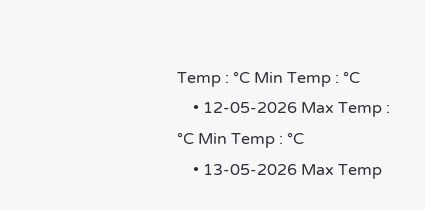Temp : °C Min Temp : °C
    • 12-05-2026 Max Temp : °C Min Temp : °C
    • 13-05-2026 Max Temp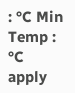: °C Min Temp : °C
apply